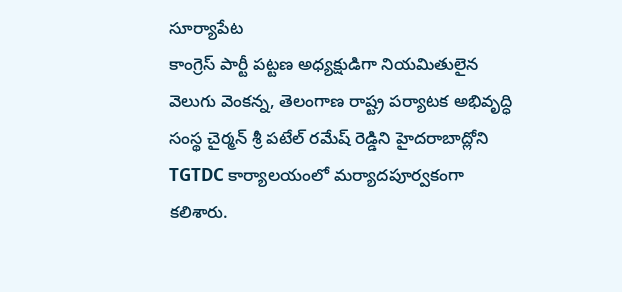సూర్యాపేట
కాంగ్రెస్ పార్టీ పట్టణ అధ్యక్షుడిగా నియమితులైన వెలుగు వెంకన్న, తెలంగాణ రాష్ట్ర పర్యాటక అభివృద్ధి సంస్థ చైర్మన్ శ్రీ పటేల్ రమేష్ రెడ్డిని హైదరాబాద్లోని TGTDC కార్యాలయంలో మర్యాదపూర్వకంగా కలిశారు.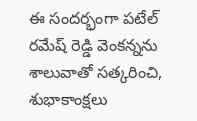ఈ సందర్భంగా పటేల్ రమేష్ రెడ్డి వెంకన్నను శాలువాతో సత్కరించి, శుభాకాంక్షలు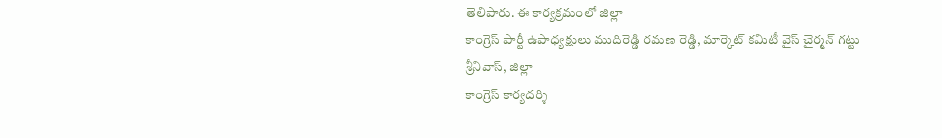తెలిపారు. ఈ కార్యక్రమంలో జిల్లా
కాంగ్రెస్ పార్టీ ఉపాధ్యక్షులు ముదిరెడ్డి రమణ రెడ్డి, మార్కెట్ కమిటీ వైస్ చైర్మన్ గట్టు శ్రీనివాస్, జిల్లా
కాంగ్రెస్ కార్యదర్శి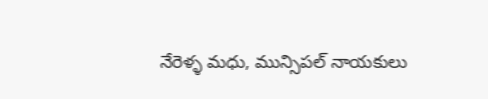నేరెళ్ళ మధు, మున్సిపల్ నాయకులు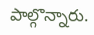పాల్గొన్నారు.